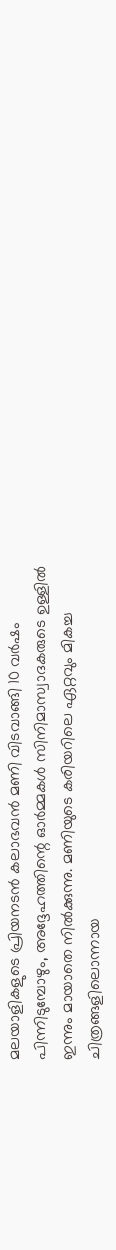മലയാളികളുടെ പ്രിയനടൻ കലാഭവൻ മണി വിടവാങ്ങി 10 വർഷം പിന്നിടുമ്പോഴും, അദ്ദേഹത്തിന്റെ ഓർമ്മകൾ സിനിമാസ്വാദകരുടെ ഉള്ളിൽ ഇന്നും മായാതെ നിൽക്കുന്നു. മണിയുടെ കരിയറിലെ ഏറ്റവും മികച്ച ചിത്രങ്ങളിലൊന്നായ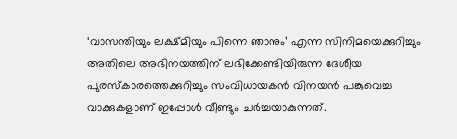‘വാസന്തിയും ലക്ഷ്മിയും പിന്നെ ഞാനും’ എന്ന സിനിമയെക്കുറിച്ചും അതിലെ അഭിനയത്തിന് ലഭിക്കേണ്ടിയിരുന്ന ദേശീയ പുരസ്കാരത്തെക്കുറിച്ചും സംവിധായകൻ വിനയൻ പങ്കുവെച്ച വാക്കുകളാണ് ഇപ്പോൾ വീണ്ടും ചർച്ചയാകുന്നത്.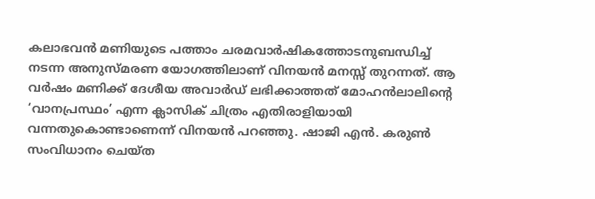കലാഭവൻ മണിയുടെ പത്താം ചരമവാർഷികത്തോടനുബന്ധിച്ച് നടന്ന അനുസ്മരണ യോഗത്തിലാണ് വിനയൻ മനസ്സ് തുറന്നത്. ആ വർഷം മണിക്ക് ദേശീയ അവാർഡ് ലഭിക്കാത്തത് മോഹൻലാലിന്റെ ‘വാനപ്രസ്ഥം’ എന്ന ക്ലാസിക് ചിത്രം എതിരാളിയായി വന്നതുകൊണ്ടാണെന്ന് വിനയൻ പറഞ്ഞു. ഷാജി എൻ. കരുൺ സംവിധാനം ചെയ്ത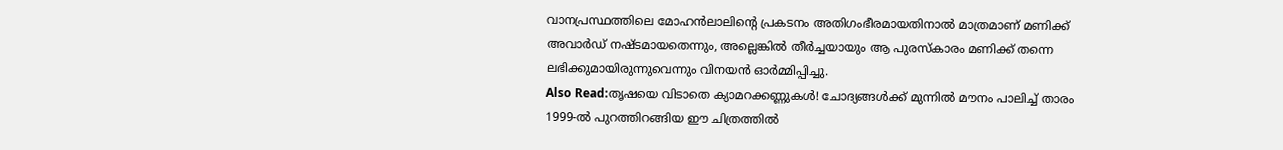വാനപ്രസ്ഥത്തിലെ മോഹൻലാലിന്റെ പ്രകടനം അതിഗംഭീരമായതിനാൽ മാത്രമാണ് മണിക്ക് അവാർഡ് നഷ്ടമായതെന്നും, അല്ലെങ്കിൽ തീർച്ചയായും ആ പുരസ്കാരം മണിക്ക് തന്നെ ലഭിക്കുമായിരുന്നുവെന്നും വിനയൻ ഓർമ്മിപ്പിച്ചു.
Also Read:തൃഷയെ വിടാതെ ക്യാമറക്കണ്ണുകൾ! ചോദ്യങ്ങൾക്ക് മുന്നിൽ മൗനം പാലിച്ച് താരം
1999-ൽ പുറത്തിറങ്ങിയ ഈ ചിത്രത്തിൽ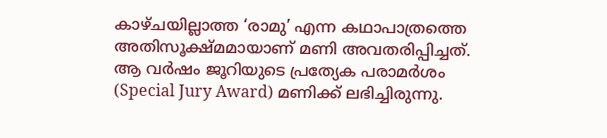കാഴ്ചയില്ലാത്ത ‘രാമു’ എന്ന കഥാപാത്രത്തെ അതിസൂക്ഷ്മമായാണ് മണി അവതരിപ്പിച്ചത്. ആ വർഷം ജൂറിയുടെ പ്രത്യേക പരാമർശം (Special Jury Award) മണിക്ക് ലഭിച്ചിരുന്നു.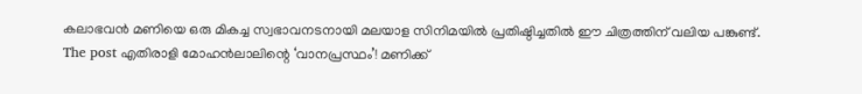കലാഭവൻ മണിയെ ഒരു മികച്ച സ്വഭാവനടനായി മലയാള സിനിമയിൽ പ്രതിഷ്ഠിച്ചതിൽ ഈ ചിത്രത്തിന് വലിയ പങ്കുണ്ട്.
The post എതിരാളി മോഹൻലാലിന്റെ ‘വാനപ്രസ്ഥം’! മണിക്ക്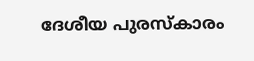ദേശീയ പുരസ്കാരം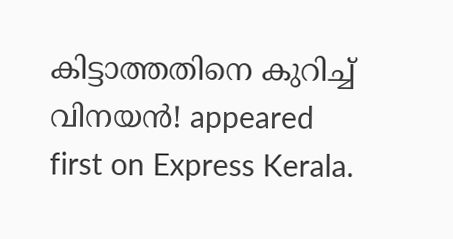കിട്ടാത്തതിനെ കുറിച്ച് വിനയൻ! appeared first on Express Kerala.